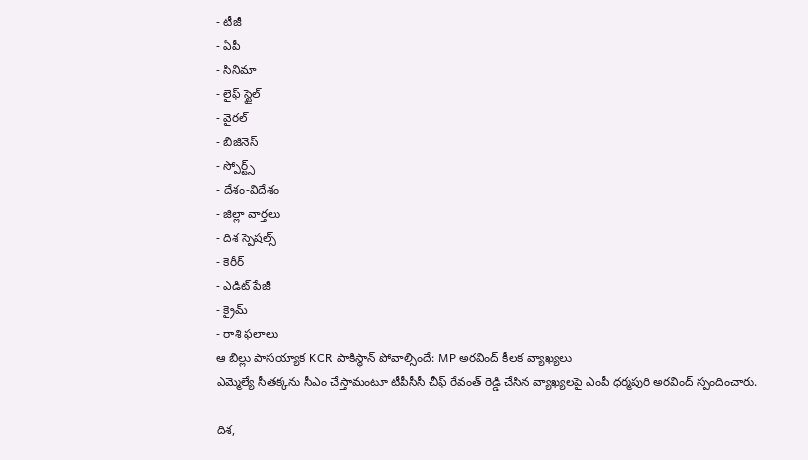- టీజీ
- ఏపీ
- సినిమా
- లైఫ్ స్టైల్
- వైరల్
- బిజినెస్
- స్పోర్ట్స్
- దేశం-విదేశం
- జిల్లా వార్తలు
- దిశ స్పెషల్స్
- కెరీర్
- ఎడిట్ పేజీ
- క్రైమ్
- రాశి ఫలాలు
ఆ బిల్లు పాసయ్యాక KCR పాకిస్థాన్ పోవాల్సిందే: MP అరవింద్ కీలక వ్యాఖ్యలు
ఎమ్మెల్యే సీతక్కను సీఎం చేస్తామంటూ టీపీసీసీ చీఫ్ రేవంత్ రెడ్డి చేసిన వ్యాఖ్యలపై ఎంపీ ధర్మపురి అరవింద్ స్పందించారు.

దిశ,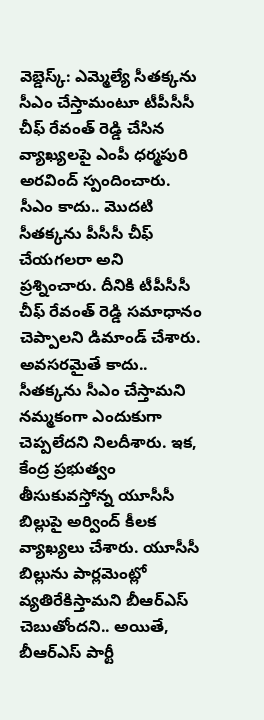వెబ్డెస్క్: ఎమ్మెల్యే సీతక్కను సీఎం చేస్తామంటూ టీపీసీసీ చీఫ్ రేవంత్ రెడ్డి చేసిన వ్యాఖ్యలపై ఎంపీ ధర్మపురి అరవింద్ స్పందించారు. సీఎం కాదు.. మొదటి సీతక్కను పీసీసీ చీఫ్ చేయగలరా అని ప్రశ్నించారు. దీనికి టీపీసీసీ చీఫ్ రేవంత్ రెడ్డి సమాధానం చెప్పాలని డిమాండ్ చేశారు. అవసరమైతే కాదు.. సీతక్కను సీఎం చేస్తామని నమ్మకంగా ఎందుకుగా చెప్పలేదని నిలదీశారు. ఇక, కేంద్ర ప్రభుత్వం తీసుకువస్తోన్న యూసీసీ బిల్లుపై అర్వింద్ కీలక వ్యాఖ్యలు చేశారు. యూసీసీ బిల్లును పార్లమెంట్లో వ్యతిరేకిస్తామని బీఆర్ఎస్ చెబుతోందని.. అయితే, బీఆర్ఎస్ పార్టీ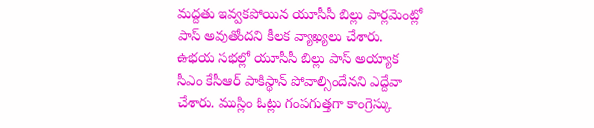మద్దతు ఇవ్వకపోయిన యూసీసీ బిల్లు పార్లమెంట్లో పాస్ అవుతోందని కీలక వ్యాఖ్యలు చేశారు. ఉభయ సభల్లో యూసీసీ బిల్లు పాస్ అయ్యాక సీఎం కేసీఆర్ పాకిస్థాన్ పోవాల్సిందేనని ఎద్దేవా చేశారు. ముస్లిం ఓట్లు గంపగుత్తగా కాంగ్రెస్కు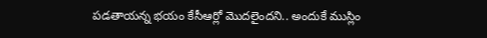పడతాయన్న భయం కేసీఆర్లో మొదలైందని.. అందుకే ముస్లిం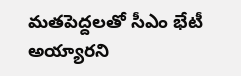మతపెద్దలతో సీఎం భేటీ అయ్యారని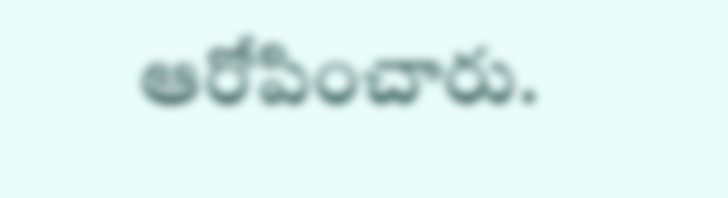ఆరోపించారు.